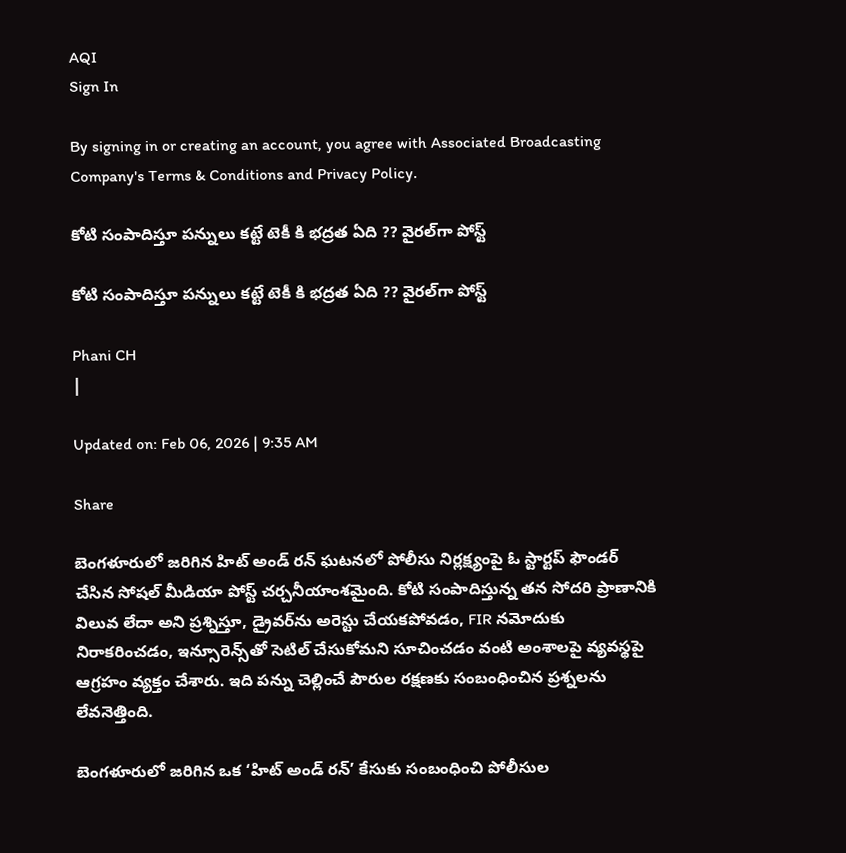AQI
Sign In

By signing in or creating an account, you agree with Associated Broadcasting Company's Terms & Conditions and Privacy Policy.

కోటి సంపాదిస్తూ పన్నులు కట్టే టెకీ కి భద్రత ఏది ?? వైరల్‌గా పోస్ట్‌

కోటి సంపాదిస్తూ పన్నులు కట్టే టెకీ కి భద్రత ఏది ?? వైరల్‌గా పోస్ట్‌

Phani CH
|

Updated on: Feb 06, 2026 | 9:35 AM

Share

బెంగళూరులో జరిగిన హిట్ అండ్ రన్ ఘటనలో పోలీసు నిర్లక్ష్యంపై ఓ స్టార్టప్ ఫౌండర్ చేసిన సోషల్ మీడియా పోస్ట్ చర్చనీయాంశమైంది. కోటి సంపాదిస్తున్న తన సోదరి ప్రాణానికి విలువ లేదా అని ప్రశ్నిస్తూ, డ్రైవర్‌ను అరెస్టు చేయకపోవడం, FIR నమోదుకు నిరాకరించడం, ఇన్సూరెన్స్‌తో సెటిల్ చేసుకోమని సూచించడం వంటి అంశాలపై వ్యవస్థపై ఆగ్రహం వ్యక్తం చేశారు. ఇది పన్ను చెల్లించే పౌరుల రక్షణకు సంబంధించిన ప్రశ్నలను లేవనెత్తింది.

బెంగళూరులో జరిగిన ఒక ‘హిట్ అండ్ రన్’ కేసుకు సంబంధించి పోలీసుల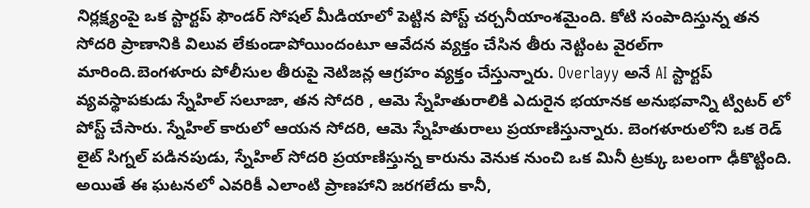నిర్లక్ష్యంపై ఒక స్టార్టప్ ఫౌండర్‌ సోషల్ మీడియాలో పెట్టిన పోస్ట్ చర్చనీయాంశమైంది. కోటి సంపాదిస్తున్న తన సోదరి ప్రాణానికి విలువ లేకుండాపోయిందంటూ ఆవేదన వ్యక్తం చేసిన తీరు నెట్టింట వైరల్‌గా మారింది.బెంగళూరు పోలీసుల తీరుపై నెటిజన్ల ఆగ్రహం వ్యక్తం చేస్తున్నారు. Overlayy అనే AI స్టార్టప్ వ్యవస్థాపకుడు స్నేహిల్ సలూజా, తన సోదరి , ఆమె స్నేహితురాలికి ఎదురైన భయానక అనుభవాన్ని ట్విటర్‌ లో పోస్ట్‌ చేసారు. స్నేహిల్‌ కారులో ఆయన సోదరి, ఆమె స్నేహితురాలు ప్రయాణిస్తున్నారు. బెంగళూరులోని ఒక రెడ్ లైట్ సిగ్నల్‌ పడినపుడు, స్నేహిల్ సోదరి ప్రయాణిస్తున్న కారును వెనుక నుంచి ఒక మినీ ట్రక్కు బలంగా ఢీకొట్టింది. అయితే ఈ ఘటనలో ఎవరికీ ఎలాంటి ప్రాణహాని జరగలేదు కానీ,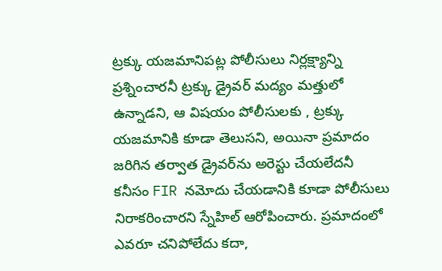ట్రక్కు యజమానిపట్ల పోలీసులు నిర్లక్ష్యాన్ని ప్రశ్నించారనీ ట్రక్కు డ్రైవర్ మద్యం మత్తులో ఉన్నాడని, ఆ విషయం పోలీసులకు , ట్రక్కు యజమానికి కూడా తెలుసని, అయినా ప్రమాదం జరిగిన తర్వాత డ్రైవర్‌ను అరెస్టు చేయలేదనీ కనీసం FIR నమోదు చేయడానికి కూడా పోలీసులు నిరాకరించారని స్నేహిల్ ఆరోపించారు. ప్రమాదంలో ఎవరూ చనిపోలేదు కదా,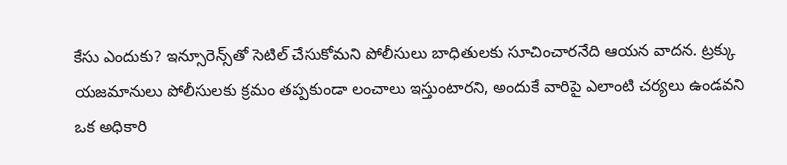కేసు ఎందుకు? ఇన్సూరెన్స్‌తో సెటిల్ చేసుకోమని పోలీసులు బాధితులకు సూచించారనేది ఆయన వాదన. ట్రక్కు యజమానులు పోలీసులకు క్రమం తప్పకుండా లంచాలు ఇస్తుంటారని, అందుకే వారిపై ఎలాంటి చర్యలు ఉండవని ఒక అధికారి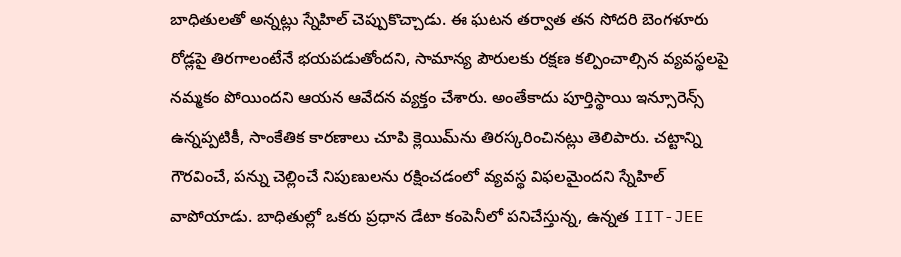బాధితులతో అన్నట్లు స్నేహిల్ చెప్పుకొచ్చాడు. ఈ ఘటన తర్వాత తన సోదరి బెంగళూరు రోడ్లపై తిరగాలంటేనే భయపడుతోందని, సామాన్య పౌరులకు రక్షణ కల్పించాల్సిన వ్యవస్థలపై నమ్మకం పోయిందని ఆయన ఆవేదన వ్యక్తం చేశారు. అంతేకాదు పూర్తిస్థాయి ఇన్సూరెన్స్ ఉన్నప్పటికీ, సాంకేతిక కారణాలు చూపి క్లెయిమ్‌ను తిరస్కరించినట్లు తెలిపారు. చట్టాన్ని గౌరవించే, పన్ను చెల్లించే నిపుణులను రక్షించడంలో వ్యవస్థ విఫలమైందని స్నేహిల్ వాపోయాడు. బాధితుల్లో ఒకరు ప్రధాన డేటా కంపెనీలో పనిచేస్తున్న, ఉన్నత IIT-JEE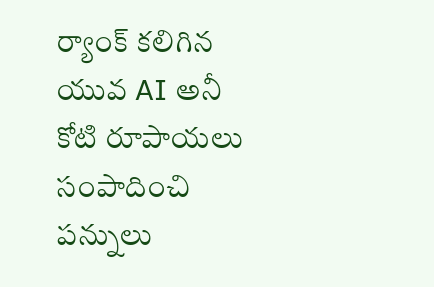ర్యాంక్ కలిగిన యువ AI అనీ కోటి రూపాయలు సంపాదించి పన్నులు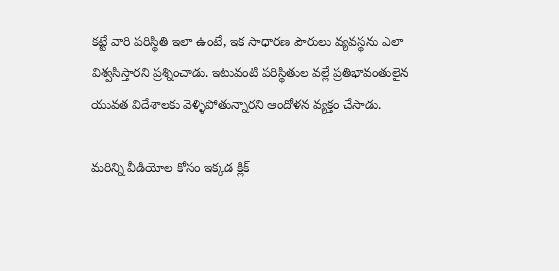కట్టే వారి పరిస్థితి ఇలా ఉంటే, ఇక సాధారణ పౌరులు వ్యవస్థను ఎలా విశ్వసిస్తారని ప్రశ్నించాడు. ఇటువంటి పరిస్థితుల వల్లే ప్రతిభావంతులైన యువత విదేశాలకు వెళ్ళిపోతున్నారని ఆందోళన వ్యక్తం చేసాడు.

మరిన్ని వీడియోల కోసం ఇక్కడ క్లిక్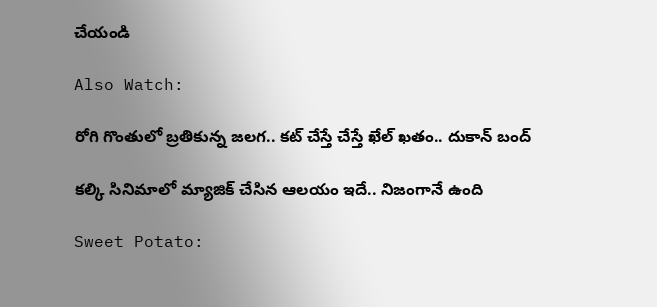చేయండి

Also Watch:

రోగి గొంతులో బ్రతికున్న జలగ.. కట్ చేస్తే చేస్తే ఖేల్ ఖతం.. దుకాన్ బంద్

కల్కి సినిమాలో మ్యాజిక్ చేసిన ఆలయం ఇదే.. నిజంగానే ఉంది

Sweet Potato: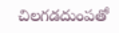చిలగడదుంపతో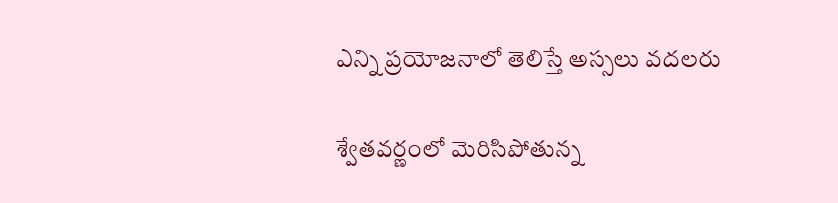ఎన్ని ప్రయోజనాలో తెలిస్తే అస్సలు వదలరు

శ్వేతవర్ణంలో మెరిసిపోతున్న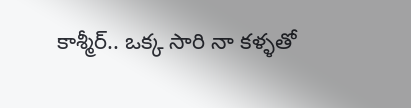కాశ్మీర్‌.. ఒక్క సారి నా కళ్ళతో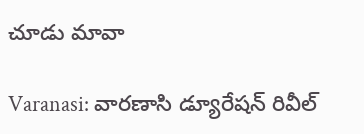చూడు మావా

Varanasi: వారణాసి డ్యూరేషన్‌ రివీల్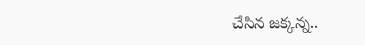చేసిన జక్కన్న..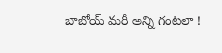బాబోయ్ మరీ అన్ని గంటలా !